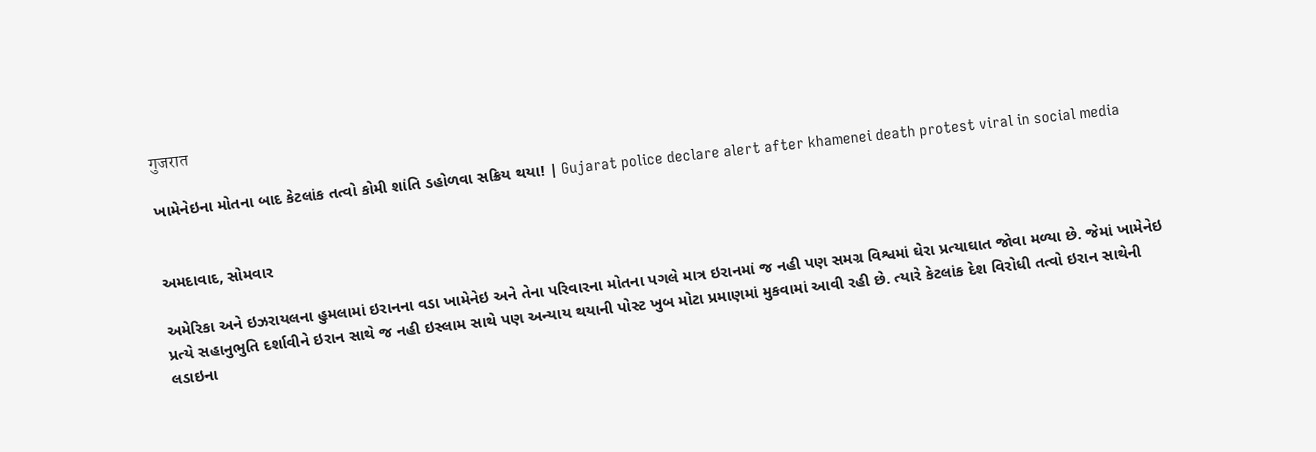गुजरात

ખામેનેઇના મોતના બાદ કેટલાંક તત્વો કોમી શાંતિ ડહોળવા સક્રિય થયા! | Gujarat police declare alert after khamenei death protest viral in social media


અમદાવાદ, સોમવાર

અમેરિકા અને ઇઝરાયલના હુમલામાં ઇરાનના વડા ખામેનેઇ અને તેના પરિવારના મોતના પગલે માત્ર ઇરાનમાં જ નહી પણ સમગ્ર વિશ્વમાં ઘેરા પ્રત્યાઘાત જોવા મળ્યા છે. જેમાં ખામેનેઇ પ્રત્યે સહાનુભુતિ દર્શાવીને ઇરાન સાથે જ નહી ઇસ્લામ સાથે પણ અન્યાય થયાની પોસ્ટ ખુબ મોટા પ્રમાણમાં મુકવામાં આવી રહી છે. ત્યારે કેટલાંક દેશ વિરોધી તત્વો ઇરાન સાથેની લડાઇના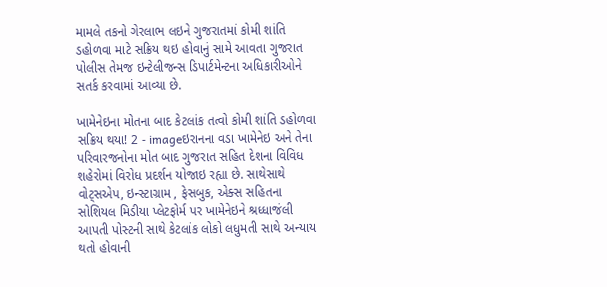મામલે તકનો ગેરલાભ લઇને ગુજરાતમાં કોમી શાંતિ ડહોળવા માટે સક્રિય થઇ હોવાનું સામે આવતા ગુજરાત પોલીસ તેમજ ઇન્ટેલીજન્સ ડિપાર્ટમેન્ટના અધિકારીઓને સતર્ક કરવામાં આવ્યા છે.

ખામેનેઇના મોતના બાદ કેટલાંક તત્વો કોમી શાંતિ ડહોળવા સક્રિય થયા! 2 - imageઇરાનના વડા ખામેનેઇ અને તેના પરિવારજનોના મોત બાદ ગુજરાત સહિત દેશના વિવિધ શહેરોમાં વિરોધ પ્રદર્શન યોજાઇ રહ્યા છે. સાથેસાથે વોટ્સએપ, ઇન્સ્ટાગ્રામ , ફેસબુક, એક્સ સહિતના સોશિયલ મિડીયા પ્લેટફોર્મ પર ખામેનેઇને શ્રધ્ધાજંલી આપતી પોસ્ટની સાથે કેટલાંક લોકો લધુમતી સાથે અન્યાય થતો હોવાની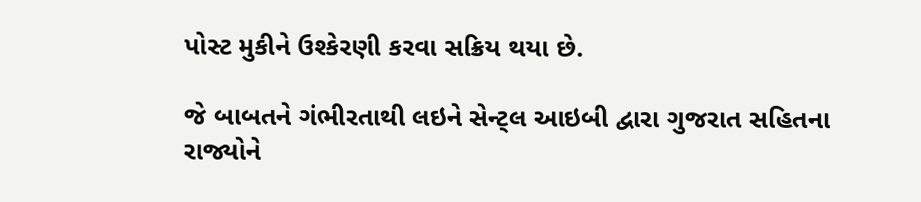પોસ્ટ મુકીને ઉશ્કેરણી કરવા સક્રિય થયા છે.

જે બાબતને ગંભીરતાથી લઇને સેન્ટ્લ આઇબી દ્વારા ગુજરાત સહિતના રાજ્યોને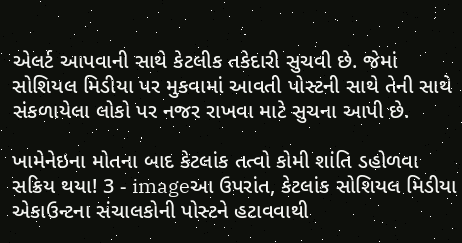એલર્ટ આપવાની સાથે કેટલીક તકેદારી સુચવી છે. જેમાં સોશિયલ મિડીયા પર મુકવામાં આવતી પોસ્ટની સાથે તેની સાથે સંકળાયેલા લોકો પર નજર રાખવા માટે સુચના આપી છે.

ખામેનેઇના મોતના બાદ કેટલાંક તત્વો કોમી શાંતિ ડહોળવા સક્રિય થયા! 3 - imageઆ ઉપરાંત, કેટલાંક સોશિયલ મિડીયા એકાઉન્ટના સંચાલકોની પોસ્ટને હટાવવાથી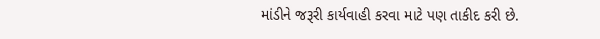માંડીને જરૂરી કાર્યવાહી કરવા માટે પણ તાકીદ કરી છે.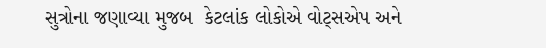સુત્રોના જણાવ્યા મુજબ  કેટલાંક લોકોએ વોટ્સએપ અને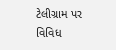ટેલીગ્રામ પર વિવિધ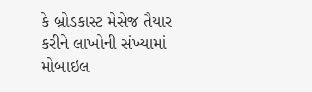કે બ્રોડકાસ્ટ મેસેજ તૈયાર કરીને લાખોની સંખ્યામાં મોબાઇલ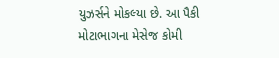યુઝર્સને મોકલ્યા છે. આ પૈકી મોટાભાગના મેસેજ કોમી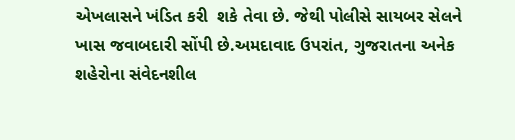એખલાસને ખંડિત કરી  શકે તેવા છે. જેથી પોલીસે સાયબર સેલને ખાસ જવાબદારી સોંપી છે.અમદાવાદ ઉપરાંત, ગુજરાતના અનેક શહેરોના સંવેદનશીલ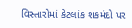વિસ્તારોમાં કેટલાંક શકમંદો પર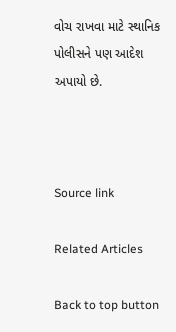વોચ રાખવા માટે સ્થાનિક પોલીસને પણ આદેશ અપાયો છે.



Source link

Related Articles

Back to top button